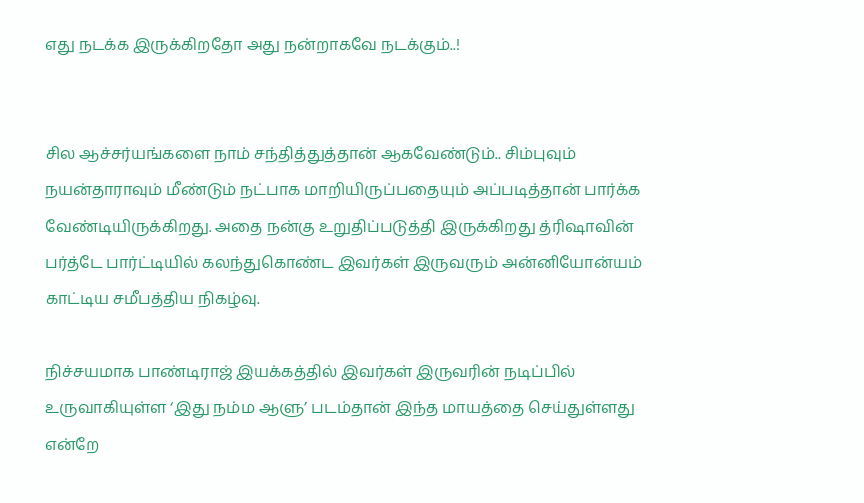எது நடக்க இருக்கிறதோ அது நன்றாகவே நடக்கும்..!


சில ஆச்சர்யங்களை நாம் சந்தித்துத்தான் ஆகவேண்டும்.. சிம்புவும் நயன்தாராவும் மீண்டும் நட்பாக மாறியிருப்பதையும் அப்படித்தான் பார்க்க வேண்டியிருக்கிறது. அதை நன்கு உறுதிப்படுத்தி இருக்கிறது த்ரிஷாவின் பர்த்டே பார்ட்டியில் கலந்துகொண்ட இவர்கள் இருவரும் அன்னியோன்யம் காட்டிய சமீபத்திய நிகழ்வு.

நிச்சயமாக பாண்டிராஜ் இயக்கத்தில் இவர்கள் இருவரின் நடிப்பில் உருவாகியுள்ள ‘இது நம்ம ஆளு’ படம்தான் இந்த மாயத்தை செய்துள்ளது என்றே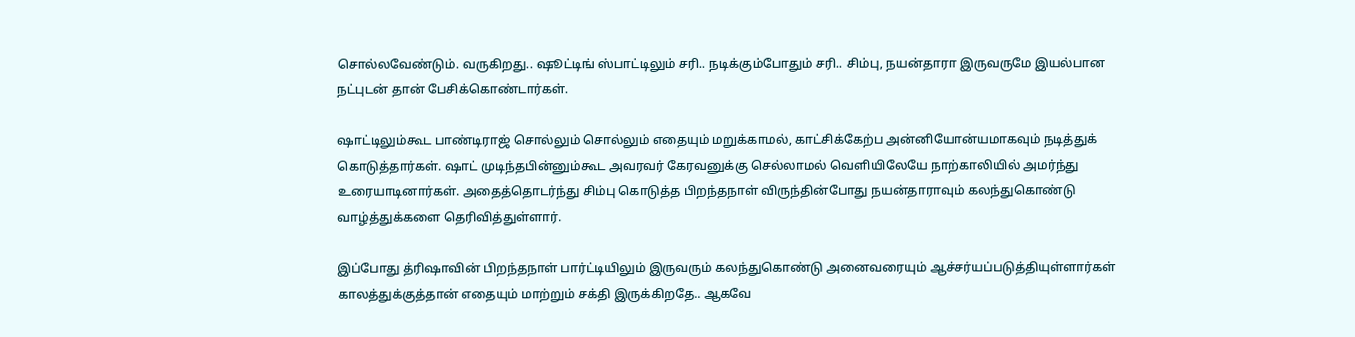சொல்லவேண்டும். வருகிறது.. ஷூட்டிங் ஸ்பாட்டிலும் சரி.. நடிக்கும்போதும் சரி.. சிம்பு, நயன்தாரா இருவருமே இயல்பான நட்புடன் தான் பேசிக்கொண்டார்கள்.

ஷாட்டிலும்கூட பாண்டிராஜ் சொல்லும் சொல்லும் எதையும் மறுக்காமல், காட்சிக்கேற்ப அன்னியோன்யமாகவும் நடித்துக் கொடுத்தார்கள். ஷாட் முடிந்தபின்னும்கூட அவரவர் கேரவனுக்கு செல்லாமல் வெளியிலேயே நாற்காலியில் அமர்ந்து உரையாடினார்கள். அதைத்தொடர்ந்து சிம்பு கொடுத்த பிறந்தநாள் விருந்தின்போது நயன்தாராவும் கலந்துகொண்டு வாழ்த்துக்களை தெரிவித்துள்ளார்.

இப்போது த்ரிஷாவின் பிறந்தநாள் பார்ட்டியிலும் இருவரும் கலந்துகொண்டு அனைவரையும் ஆச்சர்யப்படுத்தியுள்ளார்கள் காலத்துக்குத்தான் எதையும் மாற்றும் சக்தி இருக்கிறதே.. ஆகவே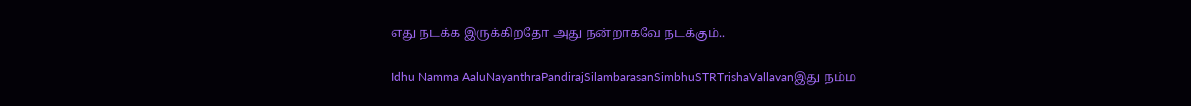எது நடக்க இருக்கிறதோ அது நன்றாகவே நடக்கும்..

Idhu Namma AaluNayanthraPandirajSilambarasanSimbhuSTRTrishaVallavanஇது நம்ம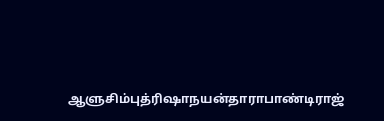ஆளுசிம்புத்ரிஷாநயன்தாராபாண்டிராஜ்